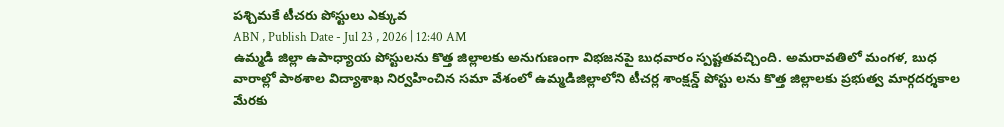పశ్చిమకే టీచరు పోస్టులు ఎక్కువ
ABN , Publish Date - Jul 23 , 2026 | 12:40 AM
ఉమ్మడి జిల్లా ఉపాధ్యాయ పోస్టులను కొత్త జిల్లాలకు అనుగుణంగా విభజనపై బుధవారం స్పష్టతవచ్చింది. అమరావతిలో మంగళ, బుధ వారాల్లో పాఠశాల విద్యాశాఖ నిర్వహించిన సమా వేశంలో ఉమ్మడిజిల్లాలోని టీచర్ల శాంక్షన్డ్ పోస్టు లను కొత్త జిల్లాలకు ప్రభుత్వ మార్గదర్శకాల మేరకు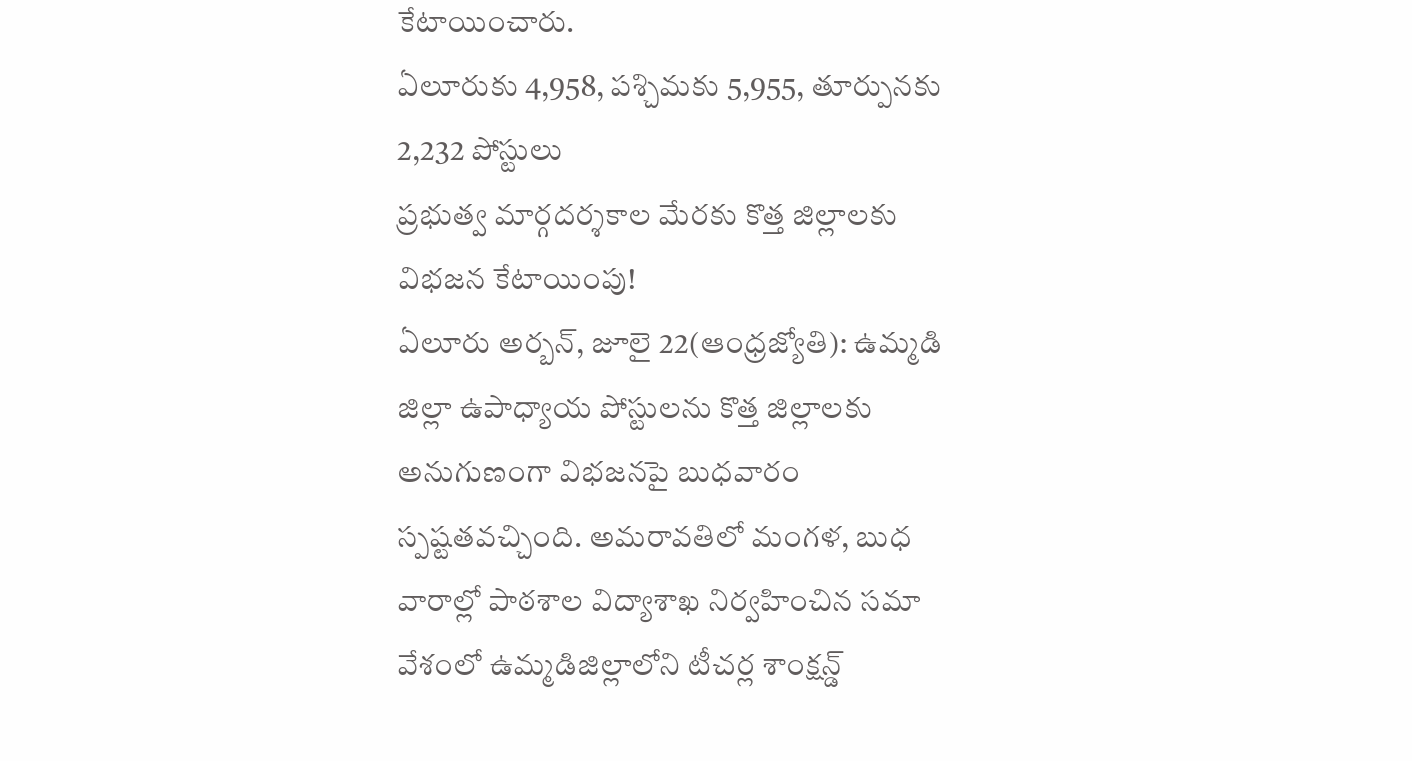కేటాయించారు.
ఏలూరుకు 4,958, పశ్చిమకు 5,955, తూర్పునకు 2,232 పోస్టులు
ప్రభుత్వ మార్గదర్శకాల మేరకు కొత్త జిల్లాలకు విభజన కేటాయింపు!
ఏలూరు అర్బన్, జూలై 22(ఆంధ్రజ్యోతి): ఉమ్మడి జిల్లా ఉపాధ్యాయ పోస్టులను కొత్త జిల్లాలకు అనుగుణంగా విభజనపై బుధవారం స్పష్టతవచ్చింది. అమరావతిలో మంగళ, బుధ వారాల్లో పాఠశాల విద్యాశాఖ నిర్వహించిన సమా వేశంలో ఉమ్మడిజిల్లాలోని టీచర్ల శాంక్షన్డ్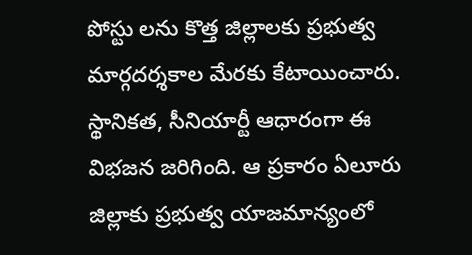పోస్టు లను కొత్త జిల్లాలకు ప్రభుత్వ మార్గదర్శకాల మేరకు కేటాయించారు. స్థానికత, సీనియార్టీ ఆధారంగా ఈ విభజన జరిగింది. ఆ ప్రకారం ఏలూరు జిల్లాకు ప్రభుత్వ యాజమాన్యంలో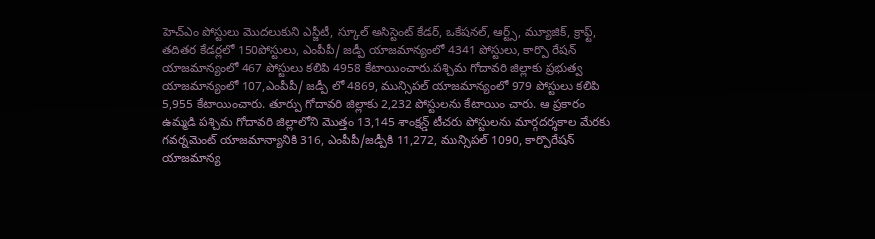హెచ్ఎం పోస్టులు మొదలుకుని ఎస్జీటీ, స్కూల్ అసిస్టెంట్ కేడర్, ఒకేషనల్, ఆర్ట్స్, మ్యూజిక్, క్రాఫ్ట్, తదితర కేడర్లలో 150పోస్టులు, ఎంపీపీ/ జడ్పీ యాజమాన్యంలో 4341 పోస్టులు, కార్పొ రేషన్ యాజమాన్యంలో 467 పోస్టులు కలిపి 4958 కేటాయించారు.పశ్చిమ గోదావరి జిల్లాకు ప్రభుత్వ యాజమాన్యంలో 107,ఎంపీపీ/ జడ్పీ లో 4869, మున్సిపల్ యాజమాన్యంలో 979 పోస్టులు కలిపి 5,955 కేటాయించారు. తూర్పు గోదావరి జిల్లాకు 2,232 పోస్టులను కేటాయిం చారు. ఆ ప్రకారం ఉమ్మడి పశ్చిమ గోదావరి జిల్లాలోని మొత్తం 13,145 శాంక్షన్డ్ టీచరు పోస్టులను మార్గదర్శకాల మేరకు గవర్నమెంట్ యాజమాన్యానికి 316, ఎంపీపీ/జడ్పీకి 11,272, మున్సిపల్ 1090, కార్పొరేషన్ యాజమాన్య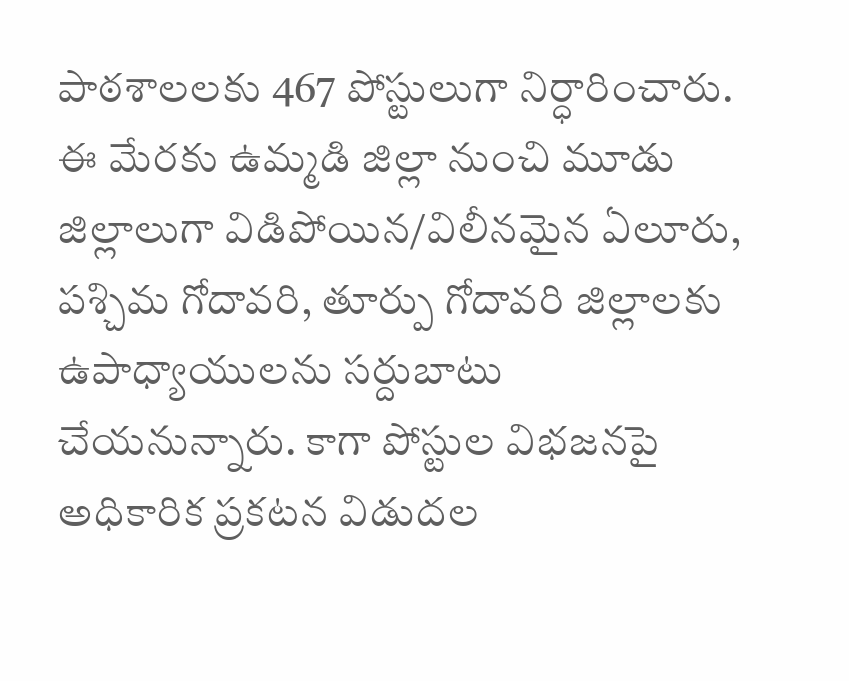పాఠశాలలకు 467 పోస్టులుగా నిర్ధారించారు. ఈ మేరకు ఉమ్మడి జిల్లా నుంచి మూడు జిల్లాలుగా విడిపోయిన/విలీనమైన ఏలూరు, పశ్చిమ గోదావరి, తూర్పు గోదావరి జిల్లాలకు ఉపాధ్యాయులను సర్దుబాటు చేయనున్నారు. కాగా పోస్టుల విభజనపై అధికారిక ప్రకటన విడుదల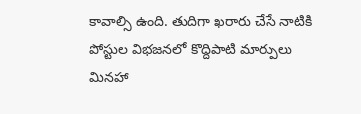కావాల్సి ఉంది. తుదిగా ఖరారు చేసే నాటికి పోస్టుల విభజనలో కొద్దిపాటి మార్పులు మినహా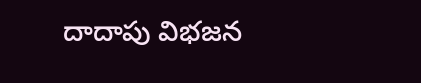దాదాపు విభజన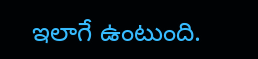ఇలాగే ఉంటుంది.